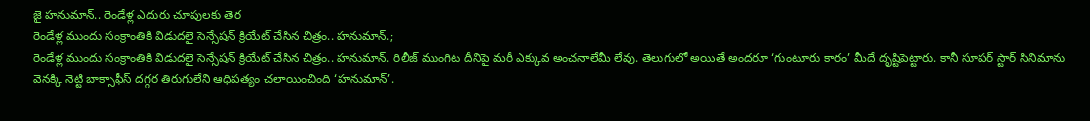జై హనుమాన్.. రెండేళ్ల ఎదురు చూపులకు తెర
రెండేళ్ల ముందు సంక్రాంతికి విడుదలై సెన్సేషన్ క్రియేట్ చేసిన చిత్రం.. హనుమాన్.;
రెండేళ్ల ముందు సంక్రాంతికి విడుదలై సెన్సేషన్ క్రియేట్ చేసిన చిత్రం.. హనుమాన్. రిలీజ్ ముంగిట దీనిపై మరీ ఎక్కువ అంచనాలేమీ లేవు. తెలుగులో అయితే అందరూ ‘గుంటూరు కారం’ మీదే దృష్టిపెట్టారు. కానీ సూపర్ స్టార్ సినిమాను వెనక్కి నెట్టి బాక్సాఫీస్ దగ్గర తిరుగులేని ఆధిపత్యం చలాయించింది ‘హనుమాన్’.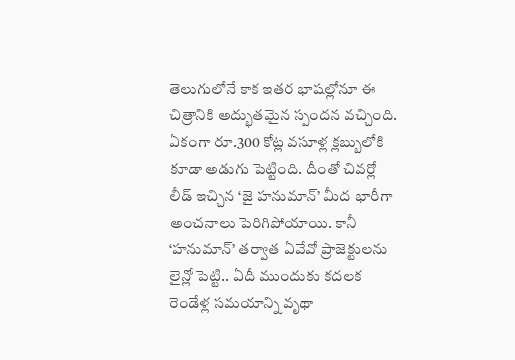తెలుగులోనే కాక ఇతర భాషల్లోనూ ఈ చిత్రానికి అద్భుతమైన స్పందన వచ్చింది. ఏకంగా రూ.300 కోట్ల వసూళ్ల క్లబ్బులోకి కూడా అడుగు పెట్టింది. దీంతో చివర్లో లీడ్ ఇచ్చిన ‘జై హనుమాన్’ మీద భారీగా అంచనాలు పెరిగిపోయాయి. కానీ ‘హనుమాన్’ తర్వాత ఏవేవో ప్రాజెక్టులను లైన్లో పెట్టి.. ఏదీ ముందుకు కదలక రెండేళ్ల సమయాన్ని వృథా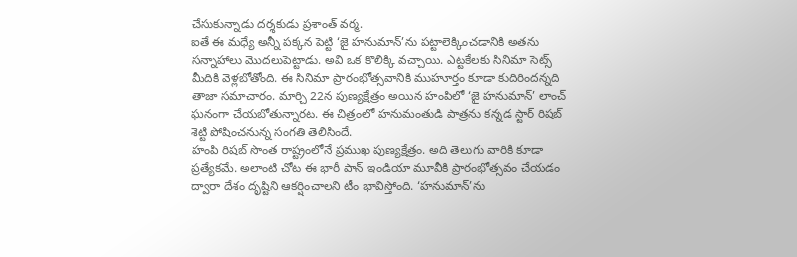చేసుకున్నాడు దర్శకుడు ప్రశాంత్ వర్మ.
ఐతే ఈ మధ్యే అన్నీ పక్కన పెట్టి ‘జై హనుమాన్’ను పట్టాలెక్కించడానికి అతను సన్నాహాలు మొదలుపెట్టాడు. అవి ఒక కొలిక్కి వచ్చాయి. ఎట్టకేలకు సినిమా సెట్స్ మీదికి వెళ్లబోతోంది. ఈ సినిమా ప్రారంభోత్సవానికి ముహూర్తం కూడా కుదిరిందన్నది తాజా సమాచారం. మార్చి 22న పుణ్యక్షేత్రం అయిన హంపిలో ‘జై హనుమాన్’ లాంచ్ ఘనంగా చేయబోతున్నారట. ఈ చిత్రంలో హనుమంతుడి పాత్రను కన్నడ స్టార్ రిషబ్ శెట్టి పోషించనున్న సంగతి తెలిసిందే.
హంపి రిషబ్ సొంత రాష్ట్రంలోనే ప్రముఖ పుణ్యక్షేత్రం. అది తెలుగు వారికి కూడా ప్రత్యేకమే. అలాంటి చోట ఈ భారీ పాన్ ఇండియా మూవీకి ప్రారంభోత్సవం చేయడం ద్వారా దేశం దృష్టిని ఆకర్షించాలని టీం భావిస్తోంది. ‘హనుమాన్’ను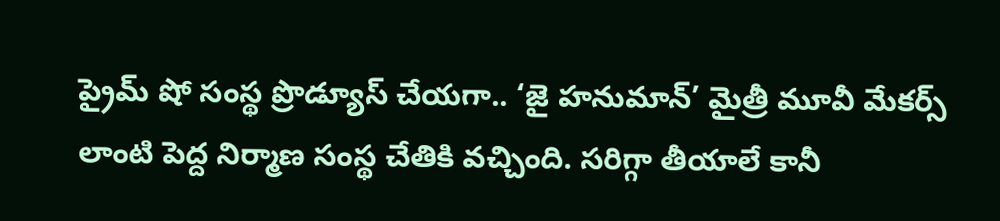ప్రైమ్ షో సంస్థ ప్రొడ్యూస్ చేయగా.. ‘జై హనుమాన్’ మైత్రీ మూవీ మేకర్స్ లాంటి పెద్ద నిర్మాణ సంస్థ చేతికి వచ్చింది. సరిగ్గా తీయాలే కానీ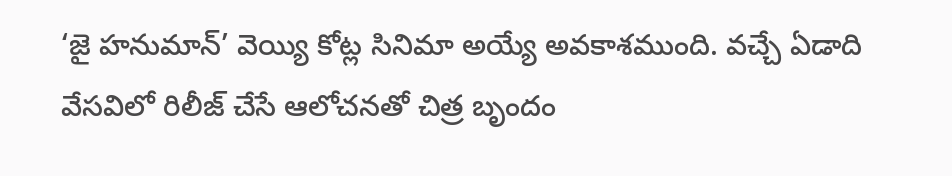‘జై హనుమాన్’ వెయ్యి కోట్ల సినిమా అయ్యే అవకాశముంది. వచ్చే ఏడాది వేసవిలో రిలీజ్ చేసే ఆలోచనతో చిత్ర బృందం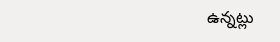ఉన్నట్లు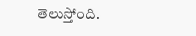తెలుస్తోంది.